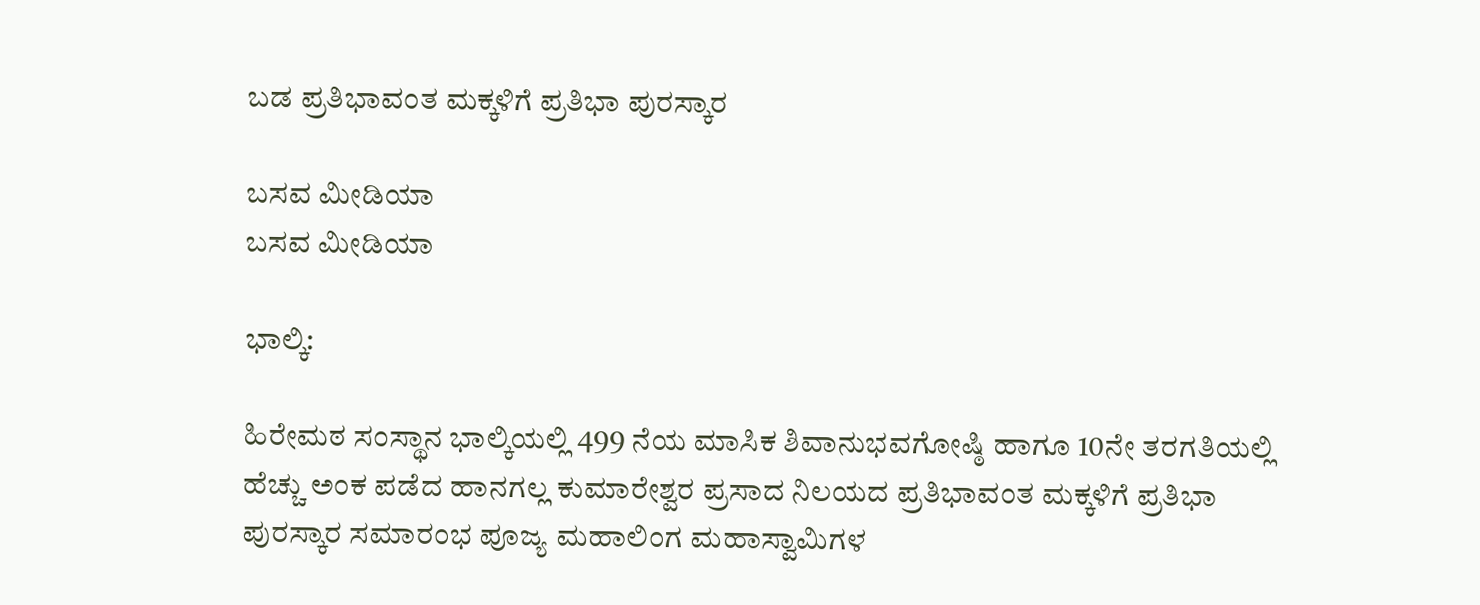ಬಡ ಪ್ರತಿಭಾವಂತ ಮಕ್ಕಳಿಗೆ ಪ್ರತಿಭಾ ಪುರಸ್ಕಾರ

ಬಸವ ಮೀಡಿಯಾ
ಬಸವ ಮೀಡಿಯಾ

ಭಾಲ್ಕಿ:

ಹಿರೇಮಠ ಸಂಸ್ಥಾನ ಭಾಲ್ಕಿಯಲ್ಲಿ 499 ನೆಯ ಮಾಸಿಕ ಶಿವಾನುಭವಗೋಷ್ಠಿ ಹಾಗೂ 10ನೇ ತರಗತಿಯಲ್ಲಿ ಹೆಚ್ಚು ಅಂಕ ಪಡೆದ ಹಾನಗಲ್ಲ ಕುಮಾರೇಶ್ವರ ಪ್ರಸಾದ ನಿಲಯದ ಪ್ರತಿಭಾವಂತ ಮಕ್ಕಳಿಗೆ ಪ್ರತಿಭಾ ಪುರಸ್ಕಾರ ಸಮಾರಂಭ ಪೂಜ್ಯ ಮಹಾಲಿಂಗ ಮಹಾಸ್ವಾಮಿಗಳ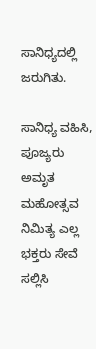ಸಾನಿಧ್ಯದಲ್ಲಿ ಜರುಗಿತು.

ಸಾನಿಧ್ಯ ವಹಿಸಿ, ಪೂಜ್ಯರು ಅಮೃತ ಮಹೋತ್ಸವ ನಿಮಿತ್ಯ ಎಲ್ಲ ಭಕ್ತರು ಸೇವೆ ಸಲ್ಲಿಸಿ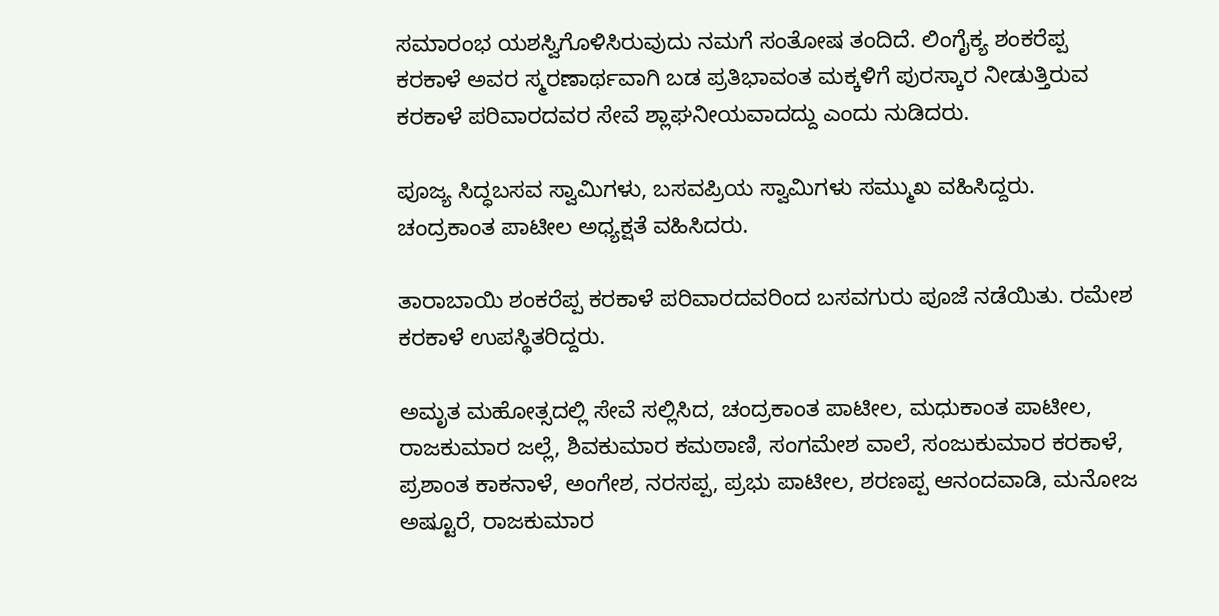ಸಮಾರಂಭ ಯಶಸ್ವಿಗೊಳಿಸಿರುವುದು ನಮಗೆ ಸಂತೋಷ ತಂದಿದೆ. ಲಿಂಗೈಕ್ಯ ಶಂಕರೆಪ್ಪ ಕರಕಾಳೆ ಅವರ ಸ್ಮರಣಾರ್ಥವಾಗಿ ಬಡ ಪ್ರತಿಭಾವಂತ ಮಕ್ಕಳಿಗೆ ಪುರಸ್ಕಾರ ನೀಡುತ್ತಿರುವ ಕರಕಾಳೆ ಪರಿವಾರದವರ ಸೇವೆ ಶ್ಲಾಘನೀಯವಾದದ್ದು ಎಂದು ನುಡಿದರು.

ಪೂಜ್ಯ ಸಿದ್ಧಬಸವ ಸ್ವಾಮಿಗಳು, ಬಸವಪ್ರಿಯ ಸ್ವಾಮಿಗಳು ಸಮ್ಮುಖ ವಹಿಸಿದ್ದರು. ಚಂದ್ರಕಾಂತ ಪಾಟೀಲ ಅಧ್ಯಕ್ಷತೆ ವಹಿಸಿದರು.

ತಾರಾಬಾಯಿ ಶಂಕರೆಪ್ಪ ಕರಕಾಳೆ ಪರಿವಾರದವರಿಂದ ಬಸವಗುರು ಪೂಜೆ ನಡೆಯಿತು. ರಮೇಶ ಕರಕಾಳೆ ಉಪಸ್ಥಿತರಿದ್ದರು.

ಅಮೃತ ಮಹೋತ್ಸದಲ್ಲಿ ಸೇವೆ ಸಲ್ಲಿಸಿದ, ಚಂದ್ರಕಾಂತ ಪಾಟೀಲ, ಮಧುಕಾಂತ ಪಾಟೀಲ, ರಾಜಕುಮಾರ ಜಲ್ಲೆ, ಶಿವಕುಮಾರ ಕಮಠಾಣಿ, ಸಂಗಮೇಶ ವಾಲೆ, ಸಂಜುಕುಮಾರ ಕರಕಾಳೆ, ಪ್ರಶಾಂತ ಕಾಕನಾಳೆ, ಅಂಗೇಶ, ನರಸಪ್ಪ, ಪ್ರಭು ಪಾಟೀಲ, ಶರಣಪ್ಪ ಆನಂದವಾಡಿ, ಮನೋಜ ಅಷ್ಟೂರೆ, ರಾಜಕುಮಾರ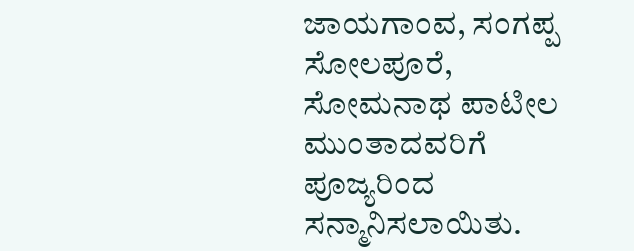ಜಾಯಗಾಂವ, ಸಂಗಪ್ಪ ಸೋಲಪೂರೆ, ಸೋಮನಾಥ ಪಾಟೀಲ ಮುಂತಾದವರಿಗೆ ಪೂಜ್ಯರಿಂದ ಸನ್ಮಾನಿಸಲಾಯಿತು.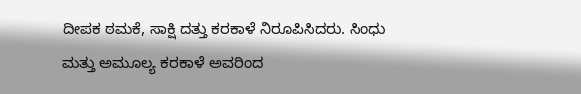ದೀಪಕ ಠಮಕೆ, ಸಾಕ್ಷಿ ದತ್ತು ಕರಕಾಳೆ ನಿರೂಪಿಸಿದರು. ಸಿಂಧು ಮತ್ತು ಅಮೂಲ್ಯ ಕರಕಾಳೆ ಅವರಿಂದ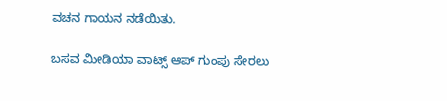ವಚನ ಗಾಯನ ನಡೆಯಿತು.

ಬಸವ ಮೀಡಿಯಾ ವಾಟ್ಸ್ ಆಪ್ ಗುಂಪು ಸೇರಲು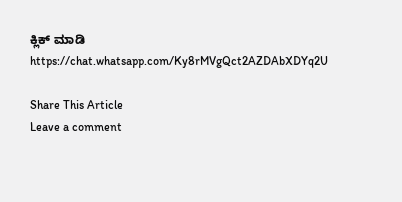ಕ್ಲಿಕ್ ಮಾಡಿ
https://chat.whatsapp.com/Ky8rMVgQct2AZDAbXDYq2U

Share This Article
Leave a comment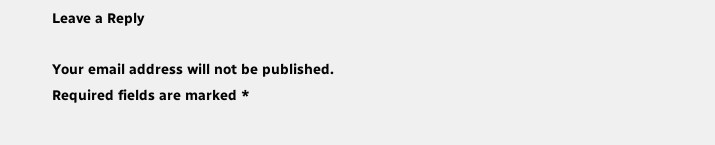Leave a Reply

Your email address will not be published. Required fields are marked *